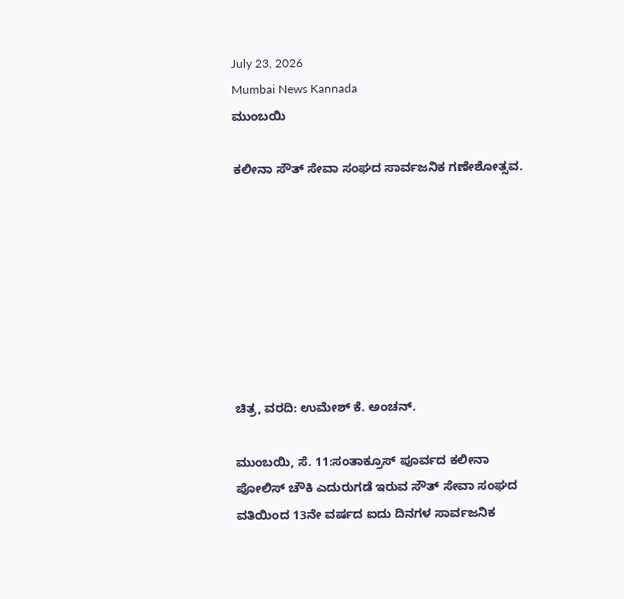July 23, 2026
Mumbai News Kannada
ಮುಂಬಯಿ

ಕಲೀನಾ ಸೌತ್ ಸೇವಾ ಸಂಘದ ಸಾರ್ವಜನಿಕ ಗಣೇಶೋತ್ಸವ.








ಚಿತ್ರ, ವರದಿ: ಉಮೇಶ್ ಕೆ. ಅಂಚನ್.

ಮುಂಬಯಿ, ಸೆ. 11:ಸಂತಾಕ್ರೂಸ್ ಪೂರ್ವದ ಕಲೀನಾ ಪೋಲಿಸ್ ಚೌಕಿ ಎದುರುಗಡೆ ಇರುವ ಸೌತ್ ಸೇವಾ ಸಂಘದ ವತಿಯಿಂದ 13ನೇ ವರ್ಷದ ಐದು ದಿನಗಳ ಸಾರ್ವಜನಿಕ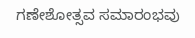ಗಣೇಶೋತ್ಸವ ಸಮಾರಂಭವು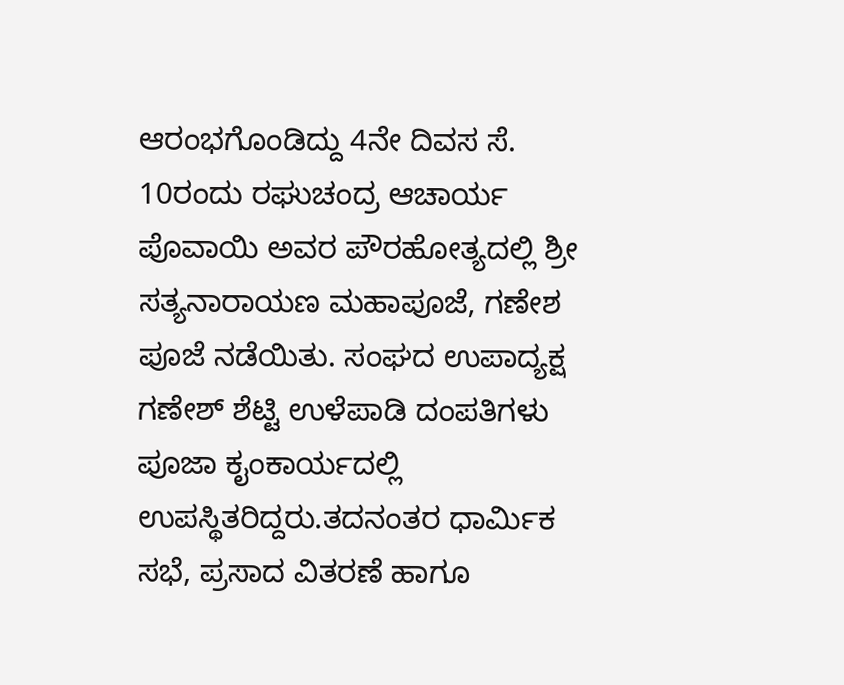ಆರಂಭಗೊಂಡಿದ್ದು 4ನೇ ದಿವಸ ಸೆ. 10ರಂದು ರಘುಚಂದ್ರ ಆಚಾರ್ಯ ಪೊವಾಯಿ ಅವರ ಪೌರಹೋತ್ಯದಲ್ಲಿ ಶ್ರೀ ಸತ್ಯನಾರಾಯಣ ಮಹಾಪೂಜೆ, ಗಣೇಶ ಪೂಜೆ ನಡೆಯಿತು. ಸಂಘದ ಉಪಾದ್ಯಕ್ಷ ಗಣೇಶ್ ಶೆಟ್ಟಿ ಉಳೆಪಾಡಿ ದಂಪತಿಗಳು ಪೂಜಾ ಕೖಂಕಾರ್ಯದಲ್ಲಿ ಉಪಸ್ಥಿತರಿದ್ದರು.ತದನಂತರ ಧಾರ್ಮಿಕ ಸಭೆ, ಪ್ರಸಾದ ವಿತರಣೆ ಹಾಗೂ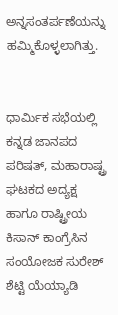ಅನ್ನಸಂತರ್ಪಣೆಯನ್ನು ಹಮ್ಮಿಕೊಳ್ಳಲಾಗಿತ್ತು.


ಧಾರ್ಮಿಕ ಸಭೆಯಲ್ಲಿ ಕನ್ನಡ ಜಾನಪದ ಪರಿಷತ್, ಮಹಾರಾಷ್ಟ್ರ ಘಟಕದ ಅದ್ಯಕ್ಷ ಹಾಗೂ ರಾಷ್ಟ್ರೀಯ ಕಿಸಾನ್ ಕಾಂಗ್ರೆಸಿನ ಸಂಯೋಜಕ ಸುರೇಶ್ ಶೆಟ್ಟಿ ಯೆಯ್ಯಾಡಿ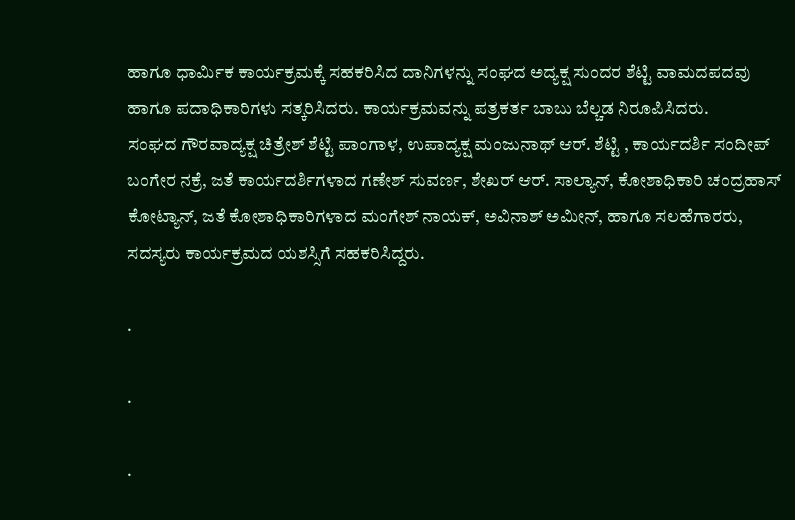ಹಾಗೂ ಧಾರ್ಮಿಕ ಕಾರ್ಯಕ್ರಮಕ್ಕೆ ಸಹಕರಿಸಿದ ದಾನಿಗಳನ್ನು ಸಂಘದ ಅದ್ಯಕ್ಷ ಸುಂದರ ಶೆಟ್ಟಿ ವಾಮದಪದವು ಹಾಗೂ ಪದಾಧಿಕಾರಿಗಳು ಸತ್ಕರಿಸಿದರು. ಕಾರ್ಯಕ್ರಮವನ್ನು ಪತ್ರಕರ್ತ ಬಾಬು ಬೆಲ್ಚಡ ನಿರೂಪಿಸಿದರು.
ಸಂಘದ ಗೌರವಾದ್ಯಕ್ಷ ಚಿತ್ರೇಶ್ ಶೆಟ್ಟಿ ಪಾಂಗಾಳ, ಉಪಾದ್ಯಕ್ಷ ಮಂಜುನಾಥ್ ಆರ್. ಶೆಟ್ಟಿ , ಕಾರ್ಯದರ್ಶಿ ಸಂದೀಪ್ ಬಂಗೇರ ನಕ್ರೆ, ಜತೆ ಕಾರ್ಯದರ್ಶಿಗಳಾದ ಗಣೇಶ್ ಸುವರ್ಣ, ಶೇಖರ್ ಆರ್. ಸಾಲ್ಯಾನ್, ಕೋಶಾಧಿಕಾರಿ ಚಂದ್ರಹಾಸ್ ಕೋಟ್ಯಾನ್, ಜತೆ ಕೋಶಾಧಿಕಾರಿಗಳಾದ ಮಂಗೇಶ್ ನಾಯಕ್, ಅವಿನಾಶ್ ಅಮೀನ್, ಹಾಗೂ ಸಲಹೆಗಾರರು, ಸದಸ್ಯರು ಕಾರ್ಯಕ್ರಮದ ಯಶಸ್ಸಿಗೆ ಸಹಕರಿಸಿದ್ದರು.

.

.

.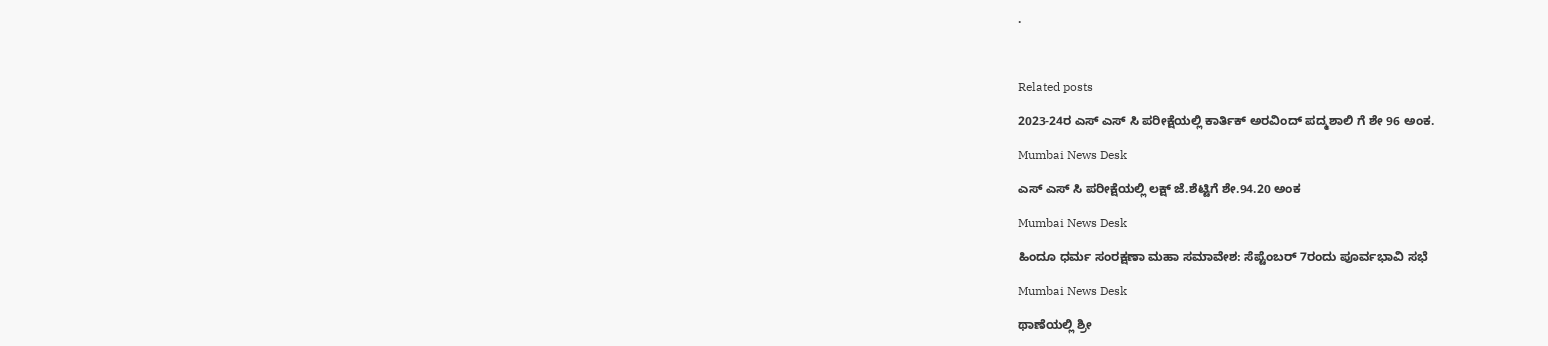.



Related posts

2023-24ರ ಎಸ್ ಎಸ್ ಸಿ ಪರೀಕ್ಷೆಯಲ್ಲಿ ಕಾರ್ತಿಕ್ ಅರವಿಂದ್ ಪದ್ಮಶಾಲಿ ಗೆ ಶೇ 96 ಅಂಕ.

Mumbai News Desk

ಎಸ್ ಎಸ್ ಸಿ ಪರೀಕ್ಷೆಯಲ್ಲಿ ಲಕ್ಷ್ ಜೆ.ಶೆಟ್ಟಿಗೆ ಶೇ.94.20 ಅಂಕ

Mumbai News Desk

ಹಿಂದೂ ಧರ್ಮ ಸಂರಕ್ಷಣಾ ಮಹಾ ಸಮಾವೇಶ: ಸೆಪ್ಟೆಂಬರ್ 7ರಂದು ಪೂರ್ವಭಾವಿ ಸಭೆ

Mumbai News Desk

ಥಾಣೆಯಲ್ಲಿ ಶ್ರೀ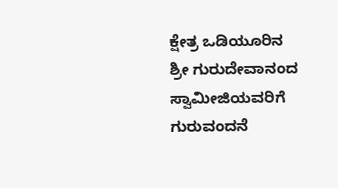ಕ್ಷೇತ್ರ ಒಡಿಯೂರಿನ  ಶ್ರೀ ಗುರುದೇವಾನಂದ ಸ್ವಾಮೀಜಿಯವರಿಗೆ ಗುರುವಂದನೆ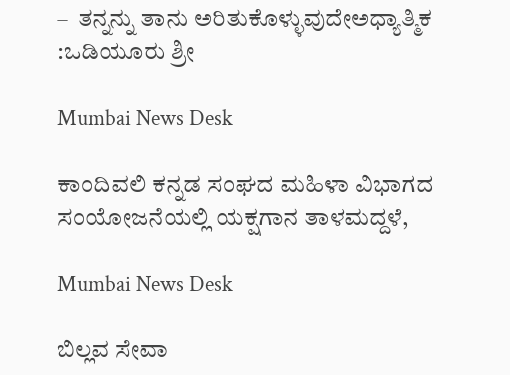–  ತನ್ನನ್ನು ತಾನು ಅರಿತುಕೊಳ್ಳುವುದೇಅಧ್ಯಾತ್ಮಿಕ :ಒಡಿಯೂರು ಶ್ರೀ

Mumbai News Desk

ಕಾಂದಿವಲಿ ಕನ್ನಡ ಸಂಘದ ಮಹಿಳಾ ವಿಭಾಗದ ಸಂಯೋಜನೆಯಲ್ಲಿ ಯಕ್ಷಗಾನ ತಾಳಮದ್ದಳೆ,

Mumbai News Desk

ಬಿಲ್ಲವ ಸೇವಾ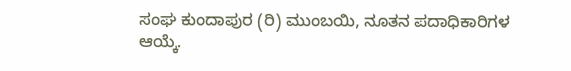ಸಂಘ ಕುಂದಾಪುರ (ರಿ) ಮುಂಬಯಿ, ನೂತನ ಪದಾಧಿಕಾರಿಗಳ ಆಯ್ಕೆ.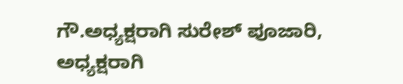ಗೌ.ಅಧ್ಯಕ್ಷರಾಗಿ ಸುರೇಶ್ ಪೂಜಾರಿ, ಅಧ್ಯಕ್ಷರಾಗಿ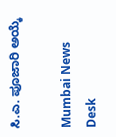ಸಿ.ಎ. ಪೂಜಾರಿ ಅಯ್ಕೆ

Mumbai News Desk